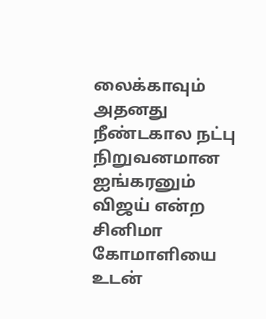லைக்காவும் அதனது நீண்டகால நட்பு நிறுவனமான ஐங்கரனும் விஜய் என்ற சினிமா கோமாளியை உடன்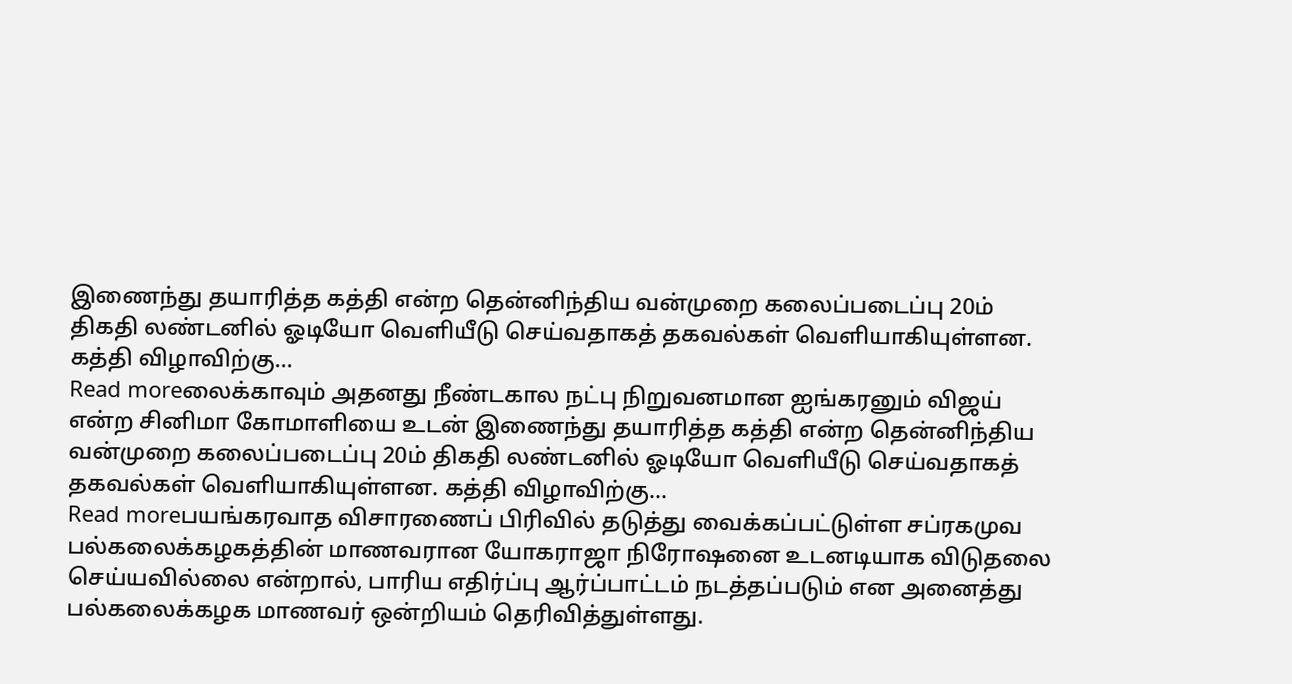இணைந்து தயாரித்த கத்தி என்ற தென்னிந்திய வன்முறை கலைப்படைப்பு 20ம் திகதி லண்டனில் ஓடியோ வெளியீடு செய்வதாகத் தகவல்கள் வெளியாகியுள்ளன. கத்தி விழாவிற்கு...
Read moreலைக்காவும் அதனது நீண்டகால நட்பு நிறுவனமான ஐங்கரனும் விஜய் என்ற சினிமா கோமாளியை உடன் இணைந்து தயாரித்த கத்தி என்ற தென்னிந்திய வன்முறை கலைப்படைப்பு 20ம் திகதி லண்டனில் ஓடியோ வெளியீடு செய்வதாகத் தகவல்கள் வெளியாகியுள்ளன. கத்தி விழாவிற்கு...
Read moreபயங்கரவாத விசாரணைப் பிரிவில் தடுத்து வைக்கப்பட்டுள்ள சப்ரகமுவ பல்கலைக்கழகத்தின் மாணவரான யோகராஜா நிரோஷனை உடனடியாக விடுதலை செய்யவில்லை என்றால், பாரிய எதிர்ப்பு ஆர்ப்பாட்டம் நடத்தப்படும் என அனைத்து பல்கலைக்கழக மாணவர் ஒன்றியம் தெரிவித்துள்ளது.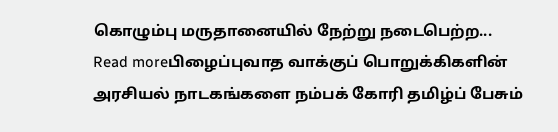கொழும்பு மருதானையில் நேற்று நடைபெற்ற...
Read moreபிழைப்புவாத வாக்குப் பொறுக்கிகளின் அரசியல் நாடகங்களை நம்பக் கோரி தமிழ்ப் பேசும்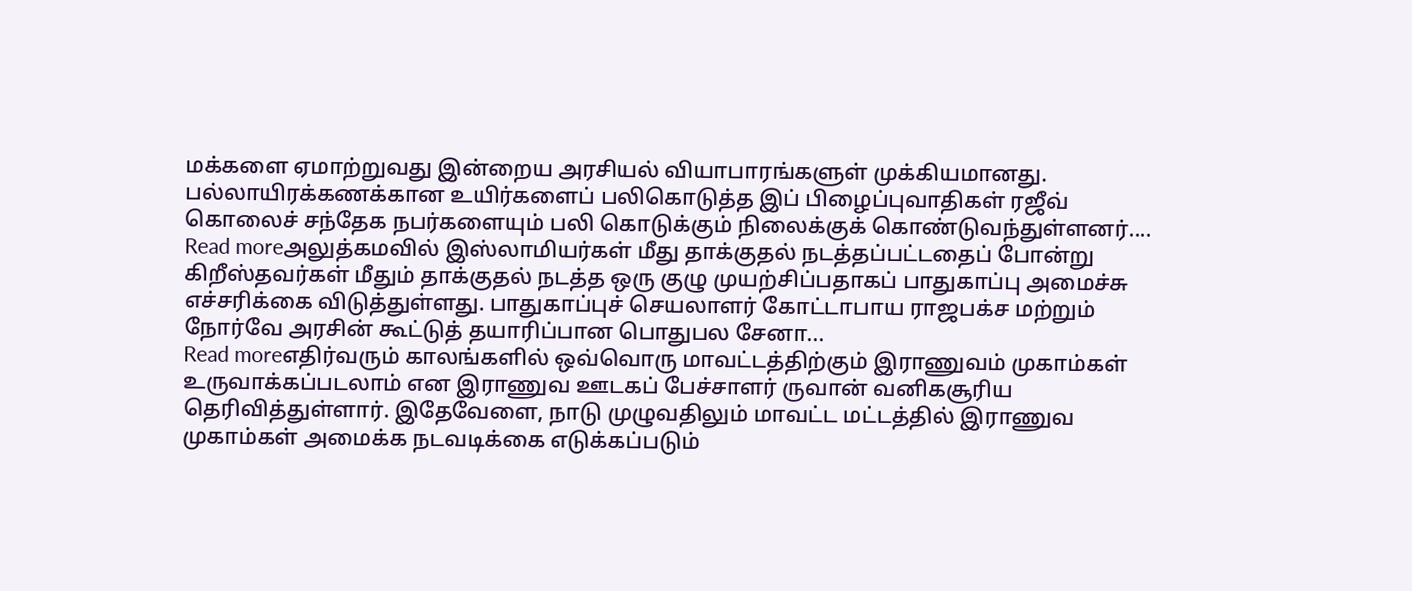மக்களை ஏமாற்றுவது இன்றைய அரசியல் வியாபாரங்களுள் முக்கியமானது. பல்லாயிரக்கணக்கான உயிர்களைப் பலிகொடுத்த இப் பிழைப்புவாதிகள் ரஜீவ் கொலைச் சந்தேக நபர்களையும் பலி கொடுக்கும் நிலைக்குக் கொண்டுவந்துள்ளனர்....
Read moreஅலுத்கமவில் இஸ்லாமியர்கள் மீது தாக்குதல் நடத்தப்பட்டதைப் போன்று கிறீஸ்தவர்கள் மீதும் தாக்குதல் நடத்த ஒரு குழு முயற்சிப்பதாகப் பாதுகாப்பு அமைச்சு எச்சரிக்கை விடுத்துள்ளது. பாதுகாப்புச் செயலாளர் கோட்டாபாய ராஜபக்ச மற்றும் நோர்வே அரசின் கூட்டுத் தயாரிப்பான பொதுபல சேனா...
Read moreஎதிர்வரும் காலங்களில் ஒவ்வொரு மாவட்டத்திற்கும் இராணுவம் முகாம்கள் உருவாக்கப்படலாம் என இராணுவ ஊடகப் பேச்சாளர் ருவான் வனிகசூரிய தெரிவித்துள்ளார். இதேவேளை, நாடு முழுவதிலும் மாவட்ட மட்டத்தில் இராணுவ முகாம்கள் அமைக்க நடவடிக்கை எடுக்கப்படும்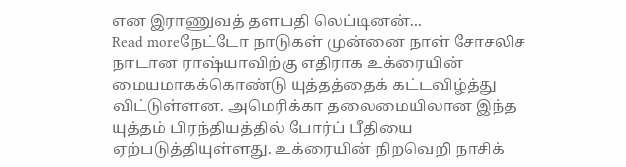என இராணுவத் தளபதி லெப்டினன்...
Read moreநேட்டோ நாடுகள் முன்னை நாள் சோசலிச நாடான ராஷ்யாவிற்கு எதிராக உக்ரையின் மையமாகக்கொண்டு யுத்தத்தைக் கட்டவிழ்த்து விட்டுள்ளன. அமெரிக்கா தலைமையிலான இந்த யுத்தம் பிரந்தியத்தில் போர்ப் பீதியை ஏற்படுத்தியுள்ளது. உக்ரையின் நிறவெறி நாசிக்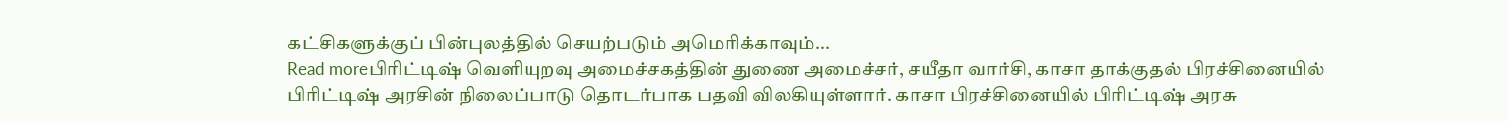கட்சிகளுக்குப் பின்புலத்தில் செயற்படும் அமெரிக்காவும்...
Read moreபிரிட்டிஷ் வெளியுறவு அமைச்சகத்தின் துணை அமைச்சர், சயீதா வார்சி, காசா தாக்குதல் பிரச்சினையில் பிரிட்டிஷ் அரசின் நிலைப்பாடு தொடர்பாக பதவி விலகியுள்ளார். காசா பிரச்சினையில் பிரிட்டிஷ் அரசு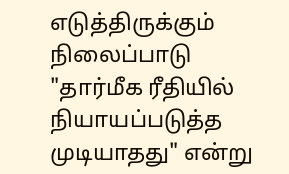எடுத்திருக்கும் நிலைப்பாடு "தார்மீக ரீதியில் நியாயப்படுத்த முடியாதது" என்று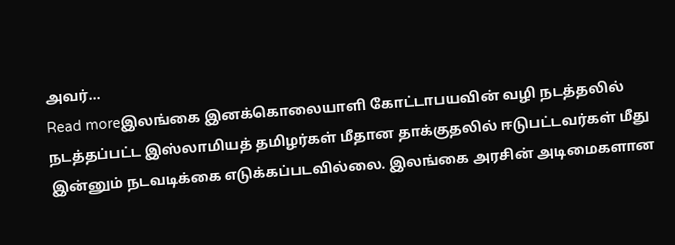அவர்...
Read moreஇலங்கை இனக்கொலையாளி கோட்டாபயவின் வழி நடத்தலில் நடத்தப்பட்ட இஸ்லாமியத் தமிழர்கள் மீதான தாக்குதலில் ஈடுபட்டவர்கள் மீது இன்னும் நடவடிக்கை எடுக்கப்படவில்லை. இலங்கை அரசின் அடிமைகளான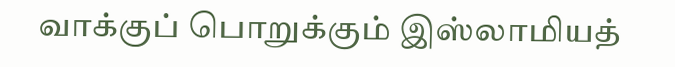வாக்குப் பொறுக்கும் இஸ்லாமியத்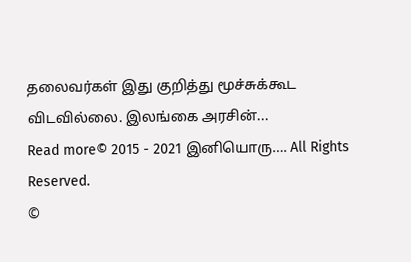தலைவர்கள் இது குறித்து மூச்சுக்கூட விடவில்லை. இலங்கை அரசின்...
Read more© 2015 - 2021 இனியொரு…. All Rights Reserved.
©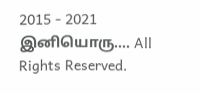2015 - 2021 இனியொரு…. All Rights Reserved.